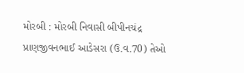મોરબી : મોરબી નિવાસી બીપીનચંદ્ર પ્રાણજીવનભાઈ આડેસરા (ઉ.વ.70) તેઓ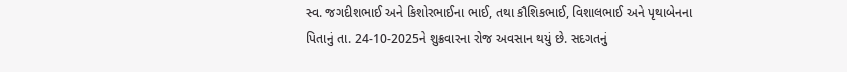સ્વ. જગદીશભાઈ અને કિશોરભાઈના ભાઈ, તથા કૌશિકભાઈ, વિશાલભાઈ અને પૃથાબેનના પિતાનું તા. 24-10-2025ને શુક્રવારના રોજ અવસાન થયું છે. સદગતનું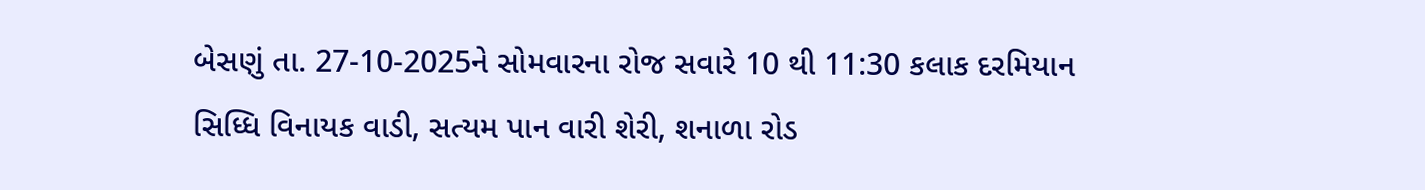બેસણું તા. 27-10-2025ને સોમવારના રોજ સવારે 10 થી 11:30 કલાક દરમિયાન સિધ્ધિ વિનાયક વાડી, સત્યમ પાન વારી શેરી, શનાળા રોડ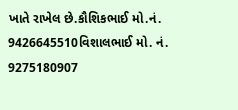ખાતે રાખેલ છે.કૌશિકભાઈ મો.નં. 9426645510વિશાલભાઈ મો. નં. 9275180907